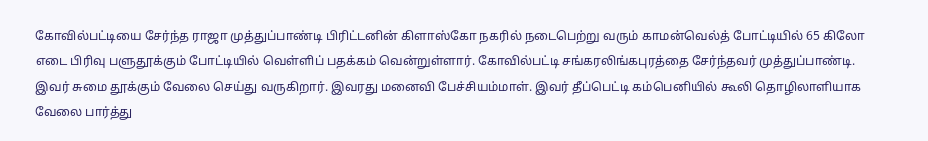கோவில்பட்டியை சேர்ந்த ராஜா முத்துப்பாண்டி பிரிட்டனின் கிளாஸ்கோ நகரில் நடைபெற்று வரும் காமன்வெல்த் போட்டியில் 65 கிலோ எடை பிரிவு பளுதூக்கும் போட்டியில் வெள்ளிப் பதக்கம் வென்றுள்ளார். கோவில்பட்டி சங்கரலிங்கபுரத்தை சேர்ந்தவர் முத்துப்பாண்டி. இவர் சுமை தூக்கும் வேலை செய்து வருகிறார். இவரது மனைவி பேச்சியம்மாள். இவர் தீப்பெட்டி கம்பெனியில் கூலி தொழிலாளியாக வேலை பார்த்து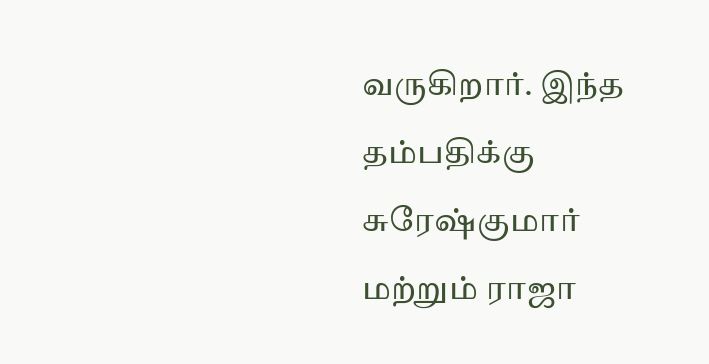வருகிறார். இந்த தம்பதிக்கு சுரேஷ்குமார் மற்றும் ராஜா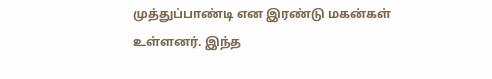முத்துப்பாண்டி என இரண்டு மகன்கள் உள்ளனர். இந்த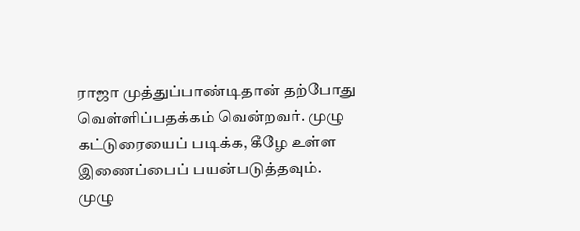ராஜா முத்துப்பாண்டிதான் தற்போது வெள்ளிப்பதக்கம் வென்றவர். முழு கட்டுரையைப் படிக்க, கீழே உள்ள இணைப்பைப் பயன்படுத்தவும்.
முழு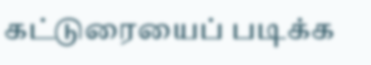கட்டுரையைப் படிக்க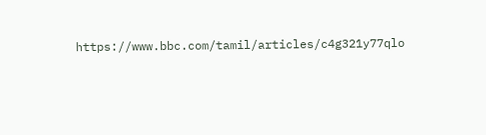https://www.bbc.com/tamil/articles/c4g321y77qlo